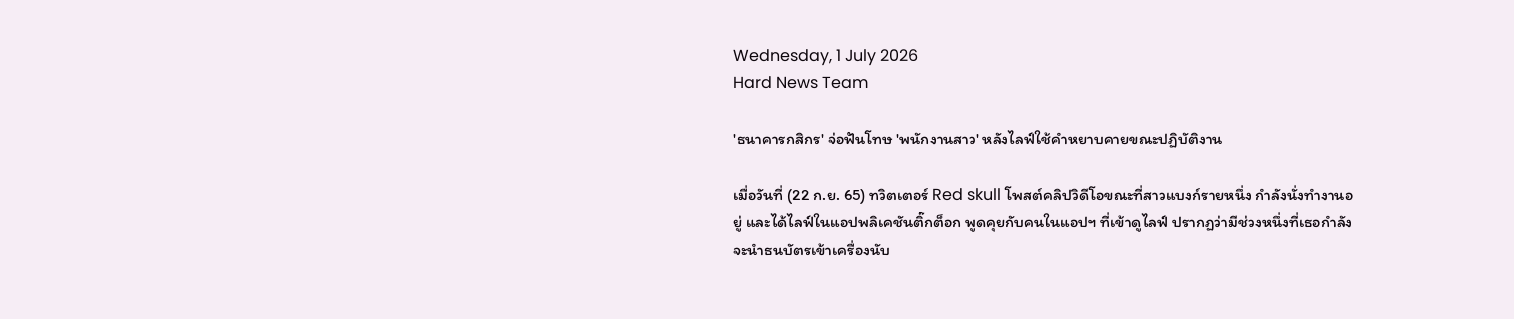Wednesday, 1 July 2026
Hard News Team

'ธนาคารกสิกร' จ่อฟันโทษ 'พนักงานสาว' หลังไลฟ์ใช้คำหยาบคายขณะปฏิบัติงาน

เมื่อวันที่ (22 ก.ย. 65) ทวิตเตอร์ Red skull โพสต์คลิปวิดีโอขณะที่สาวแบงก์รายหนึ่ง กำลังนั่งทำงานอยู่ และได้ไลฟ์ในแอปพลิเคชันติ๊กต็อก พูดคุยกับคนในแอปฯ ที่เข้าดูไลฟ์ ปรากฏว่ามีช่วงหนึ่งที่เธอกำลังจะนำธนบัตรเข้าเครื่องนับ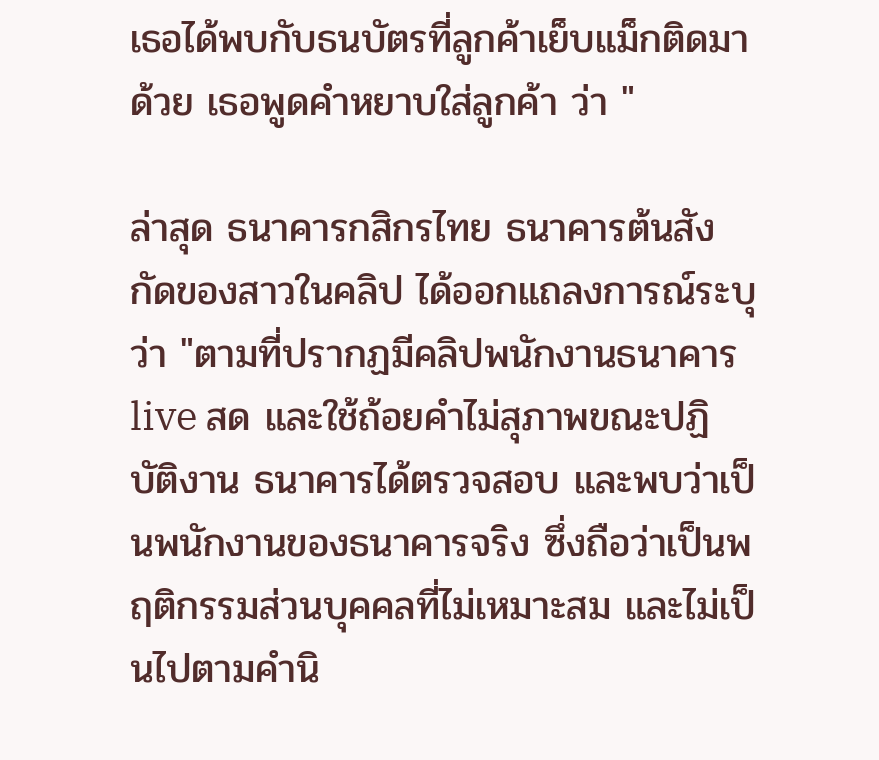เธอได้พบกับธนบัตรที่ลูกค้าเย็บแม็กติดมาด้วย เธอพูดคำหยาบใส่ลูกค้า ว่า "

ล่าสุด ธนาคารกสิกรไทย ธนาคารต้นสังกัดของสาวในคลิป ได้ออกแถลงการณ์ระบุว่า "ตามที่ปรากฏมีคลิปพนักงานธนาคาร live สด และใช้ถ้อยคำไม่สุภาพขณะปฏิบัติงาน ธนาคารได้ตรวจสอบ และพบว่าเป็นพนักงานของธนาคารจริง ซึ่งถือว่าเป็นพฤติกรรมส่วนบุคคลที่ไม่เหมาะสม และไม่เป็นไปตามคำนิ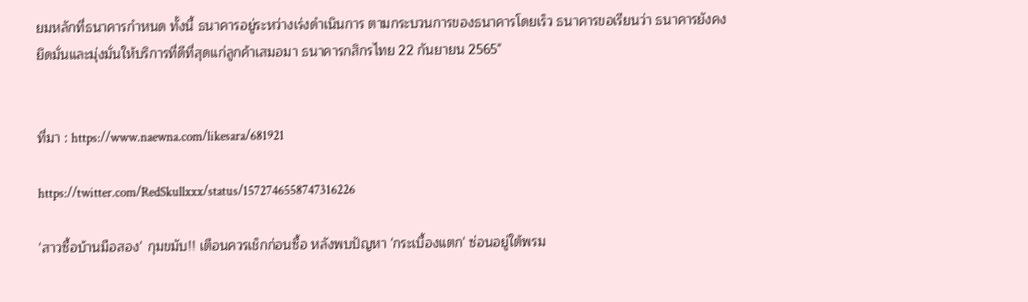ยมหลักที่ธนาคารกำหนด ทั้งนี้ ธนาคารอยู่ระหว่างเร่งดำเนินการ ตามกระบวนการของธนาคารโดยเร็ว ธนาคารขอเรียนว่า ธนาคารยังคงยึดมั่นและมุ่งมั่นให้บริการที่ดีที่สุดแก่ลูกค้าเสมอมา ธนาคารกสิกรไทย 22 กันยายน 2565"


ที่มา : https://www.naewna.com/likesara/681921

https://twitter.com/RedSkullxxx/status/1572746558747316226

'สาวซื้อบ้านมือสอง' กุมขมับ!! เตือนควรเช็กก่อนซื้อ หลังพบปัญหา 'กระเบื้องแตก' ซ่อนอยู่ใต้พรม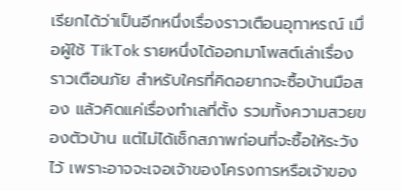เรียกได้ว่าเป็นอีกหนึ่งเรื่องราวเตือนอุทาหรณ์ เมื่อผู้ใช้ TikTok รายหนึ่งได้ออกมาโพสต์เล่าเรื่องราวเตือนภัย สำหรับใครที่คิดอยากจะซื้อบ้านมือสอง แล้วคิดแค่เรื่องทำเลที่ตั้ง รวมทั้งความสวยของตัวบ้าน แต่ไม่ได้เช็กสภาพก่อนที่จะซื้อให้ระวังไว้ เพราะอาจจะเจอเจ้าของโครงการหรือเจ้าของ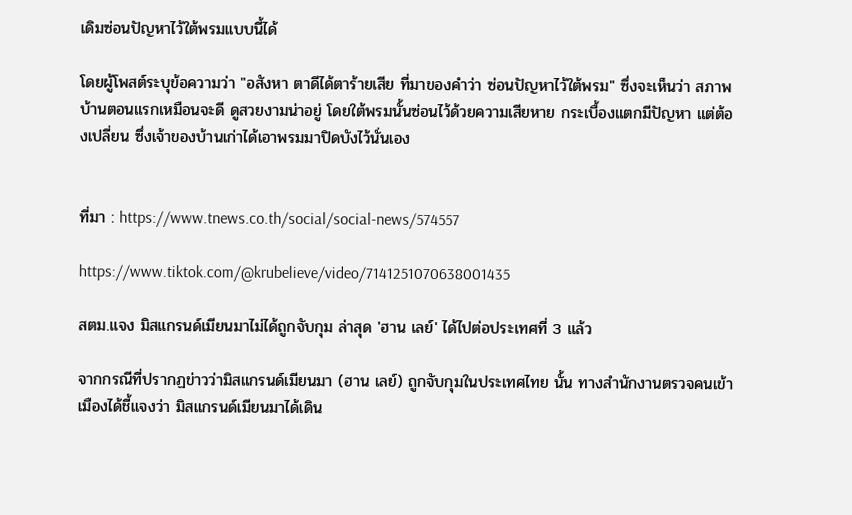เดิมซ่อนปัญหาไว้ใต้พรมแบบนี้ได้

โดยผู้โพสต์ระบุข้อความว่า "อสังหา ตาดีได้ตาร้ายเสีย ที่มาของคำว่า ซ่อนปัญหาไว้ใต้พรม" ซึ่งจะเห็นว่า สภาพบ้านตอนแรกเหมือนจะดี ดูสวยงามน่าอยู่ โดยใต้พรมนั้นซ่อนไว้ด้วยความเสียหาย กระเบื้องแตกมีปัญหา แต่ต้องเปลี่ยน ซึ่งเจ้าของบ้านเก่าได้เอาพรมมาปิดบังไว้นั่นเอง


ที่มา : https://www.tnews.co.th/social/social-news/574557

https://www.tiktok.com/@krubelieve/video/7141251070638001435

สตม.แจง มิสแกรนด์เมียนมาไม่ได้ถูกจับกุม ล่าสุด 'ฮาน เลย์' ได้ไปต่อประเทศที่ 3 แล้ว

จากกรณีที่ปรากฏข่าวว่ามิสแกรนด์เมียนมา (ฮาน เลย์) ถูกจับกุมในประเทศไทย นั้น ทางสำนักงานตรวจคนเข้าเมืองได้ชี้แจงว่า มิสแกรนด์เมียนมาได้เดิน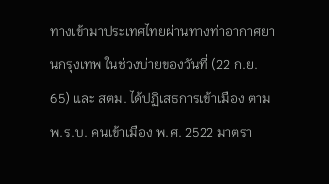ทางเข้ามาประเทศไทยผ่านทางท่าอากาศยานกรุงเทพ ในช่วงบ่ายของวันที่ (22 ก.ย. 65) และ สตม. ได้ปฏิเสธการเข้าเมือง ตาม พ.ร.บ. คนเข้าเมือง พ.ศ. 2522 มาตรา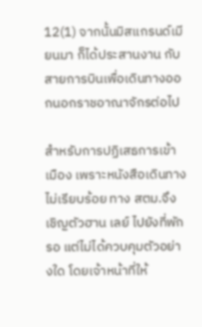12(1) จากนั้นมิสแกรนด์เมียนมา ก็ได้ประสานงาน กับสายการบินเพื่อเดินทางออกนอกราชอาณาจักรต่อไป

สำหรับการปฏิเสธการเข้าเมือง เพราะหนังสือเดินทางไม่เรียบร้อย ทาง สตม.จึงเชิญตัวฮาน เลย์ ไปยังที่พักรอ แต่ไม่ได้ควบคุมตัวอย่างใด โดยเจ้าหน้าที่ให้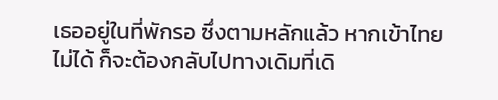เธออยู่ในที่พักรอ ซึ่งตามหลักแล้ว หากเข้าไทยไม่ได้ ก็จะต้องกลับไปทางเดิมที่เดิ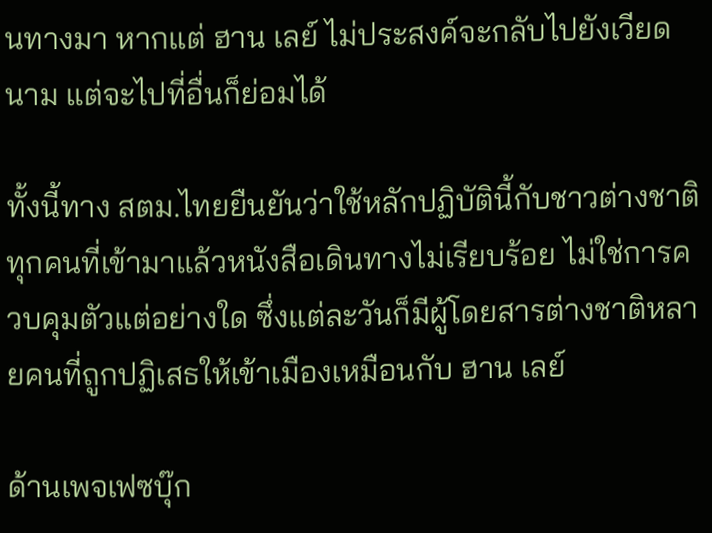นทางมา หากแต่ ฮาน เลย์ ไม่ประสงค์จะกลับไปยังเวียดนาม แต่จะไปที่อื่นก็ย่อมได้

ทั้งนี้ทาง สตม.ไทยยืนยันว่าใช้หลักปฏิบัตินี้กับชาวต่างชาติทุกคนที่เข้ามาแล้วหนังสือเดินทางไม่เรียบร้อย ไม่ใช่การควบคุมตัวแต่อย่างใด ซึ่งแต่ละวันก็มีผู้โดยสารต่างชาติหลายคนที่ถูกปฏิเสธให้เข้าเมืองเหมือนกับ ฮาน เลย์

ด้านเพจเฟซบุ๊ก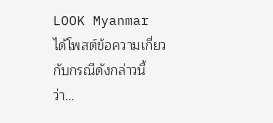LOOK Myanmar ได้โพสต์ข้อความเกี่ยวกับกรณีดังกล่าวนี้ ว่า...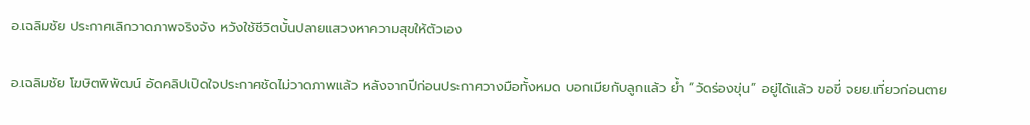อ.เฉลิมชัย ประกาศเลิกวาดภาพจริงจัง หวังใช้ชีวิตบั้นปลายแสวงหาความสุขให้ตัวเอง

อ.เฉลิมชัย โฆษิตพิพัฒน์ อัดคลิปเปิดใจประกาศชัดไม่วาดภาพแล้ว หลังจากปีก่อนประกาศวางมือทั้งหมด บอกเมียกับลูกแล้ว ย้ำ “วัดร่องขุ่น” อยู่ได้แล้ว ขอขี่ จยย.เที่ยวก่อนตาย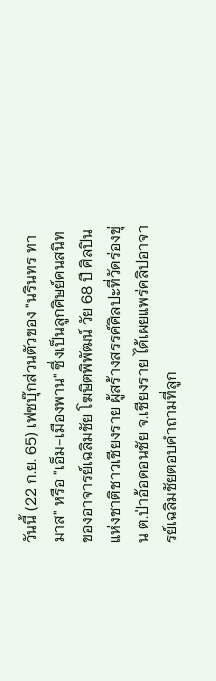วันนี้ (22 ก.ย. 65) เฟซบุ๊กส่วนตัวของ "นรินทร ทามาส" หรือ "เอ็ม-เมืองพาน" ซึ่งเป็นลูกศิษย์คนสนิทของอาจารย์เฉลิมชัย โฆษิตพิพัฒน์ วัย 68 ปี ศิลปินแห่งชาติชาวเชียงราย ผู้สร้างสรรค์ศิลปะที่วัดร่องขุ่น ต.ป่าอ้อดอนชัย จ.เชียงราย ได้เผยแพร่คลิปอาจารย์เฉลิมชัยตอบคำถามที่ลูก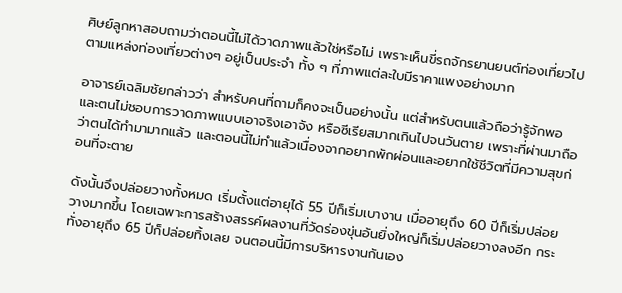ศิษย์ลูกหาสอบถามว่าตอนนี้ไม่ได้วาดภาพแล้วใช่หรือไม่ เพราะเห็นขี่รถจักรยานยนต์ท่องเที่ยวไปตามแหล่งท่องเที่ยวต่างๆ อยู่เป็นประจำ ทั้ง ๆ ที่ภาพแต่ละใบมีราคาแพงอย่างมาก

อาจารย์เฉลิมชัยกล่าวว่า สำหรับคนที่ถามก็คงจะเป็นอย่างนั้น แต่สำหรับตนแล้วถือว่ารู้จักพอและตนไม่ชอบการวาดภาพแบบเอาจริงเอาจัง หรือซีเรียสมากเกินไปจนวันตาย เพราะที่ผ่านมาถือว่าตนได้ทำมามากแล้ว และตอนนี้ไม่ทำแล้วเนื่องจากอยากพักผ่อนและอยากใช้ชีวิตที่มีความสุขก่อนที่จะตาย

ดังนั้นจึงปล่อยวางทั้งหมด เริ่มตั้งแต่อายุได้ 55 ปีก็เริ่มเบางาน เมื่ออายุถึง 60 ปีก็เริ่มปล่อยวางมากขึ้น โดยเฉพาะการสร้างสรรค์ผลงานที่วัดร่องขุ่นอันยิ่งใหญ่ก็เริ่มปล่อยวางลงอีก กระทั่งอายุถึง 65 ปีก็ปล่อยทิ้งเลย จนตอนนี้มีการบริหารงานกันเอง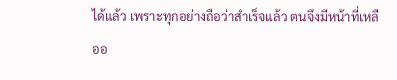ได้แล้ว เพราะทุกอย่างถือว่าสำเร็จแล้ว ตนจึงมีหน้าที่เหลืออ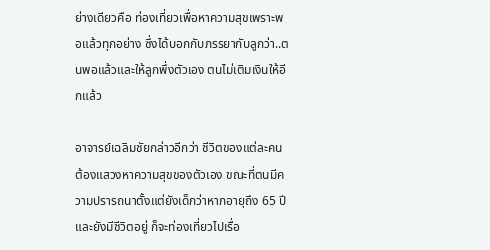ย่างเดียวคือ ท่องเที่ยวเพื่อหาความสุขเพราะพอแล้วทุกอย่าง ซึ่งได้บอกกับภรรยากับลูกว่า..ตนพอแล้วและให้ลูกพึ่งตัวเอง ตนไม่เติมเงินให้อีกแล้ว

อาจารย์เฉลิมชัยกล่าวอีกว่า ชีวิตของแต่ละคนต้องแสวงหาความสุขของตัวเอง ขณะที่ตนมีความปรารถนาตั้งแต่ยังเด็กว่าหากอายุถึง 65 ปี และยังมีชีวิตอยู่ ก็จะท่องเที่ยวไปเรื่อ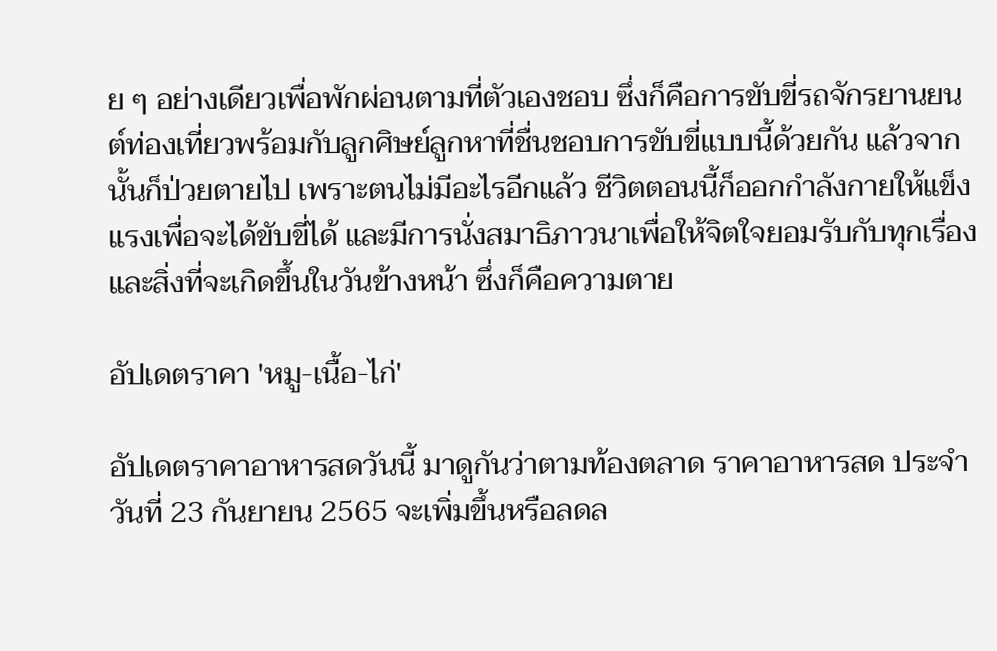ย ๆ อย่างเดียวเพื่อพักผ่อนตามที่ตัวเองชอบ ซึ่งก็คือการขับขี่รถจักรยานยนต์ท่องเที่ยวพร้อมกับลูกศิษย์ลูกหาที่ชื่นชอบการขับขี่แบบนี้ด้วยกัน แล้วจากนั้นก็ป่วยตายไป เพราะตนไม่มีอะไรอีกแล้ว ชีวิตตอนนี้ก็ออกกำลังกายให้แข็งแรงเพื่อจะได้ขับขี่ได้ และมีการนั่งสมาธิภาวนาเพื่อให้จิตใจยอมรับกับทุกเรื่องและสิ่งที่จะเกิดขึ้นในวันข้างหน้า ซึ่งก็คือความตาย

อัปเดตราคา 'หมู-เนื้อ-ไก่'

อัปเดตราคาอาหารสดวันนี้ มาดูกันว่าตามท้องตลาด ราคาอาหารสด ประจำวันที่ 23 กันยายน 2565 จะเพิ่มขึ้นหรือลดล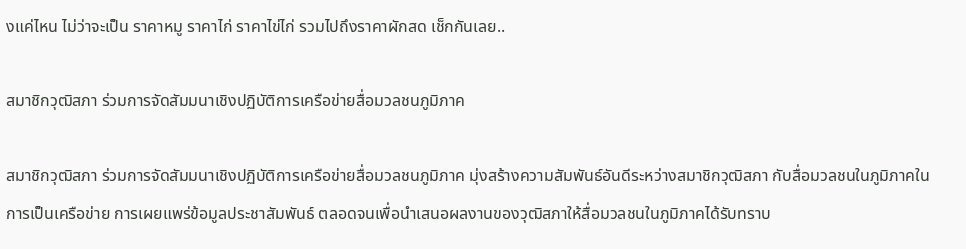งแค่ไหน ไม่ว่าจะเป็น ราคาหมู ราคาไก่ ราคาไข่ไก่ รวมไปถึงราคาผักสด เช็กกันเลย..

สมาชิกวุฒิสภา ร่วมการจัดสัมมนาเชิงปฏิบัติการเครือข่ายสื่อมวลชนภูมิภาค

สมาชิกวุฒิสภา ร่วมการจัดสัมมนาเชิงปฏิบัติการเครือข่ายสื่อมวลชนภูมิภาค มุ่งสร้างความสัมพันธ์อันดีระหว่างสมาชิกวุฒิสภา กับสื่อมวลชนในภูมิภาคในการเป็นเครือข่าย การเผยแพร่ข้อมูลประชาสัมพันธ์ ตลอดจนเพื่อนำเสนอผลงานของวุฒิสภาให้สื่อมวลชนในภูมิภาคได้รับทราบ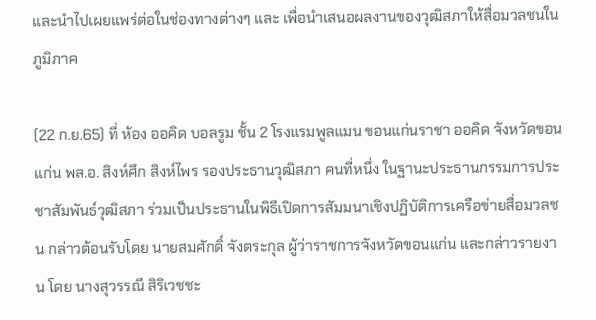และนำไปเผยแพร่ต่อในช่องทางต่างๆ และ เพื่อนำเสนอผลงานของวุฒิสภาให้สื่อมวลชนในภูมิภาค

(22 ก.ย.65) ที่ ห้อง ออคิด บอลรูม ชั้น 2 โรงแรมพูลแมน ขอนแก่นราชา ออคิด จังหวัดขอนแก่น พล.อ. สิงห์ศึก สิงห์ไพร รองประธานวุฒิสภา คนที่หนึ่ง ในฐานะประธานกรรมการประชาสัมพันธ์วุฒิสภา ร่วมเป็นประธานในพิธีเปิดการสัมมนาเชิงปฏิบัติการเครือข่ายสื่อมวลชน กล่าวต้อนรับโดย นายสมศักดิ์ จังตระกุล ผู้ว่าราชการจังหวัดขอนแก่น และกล่าวรายงาน โดย นางสุวรรณี สิริเวชชะ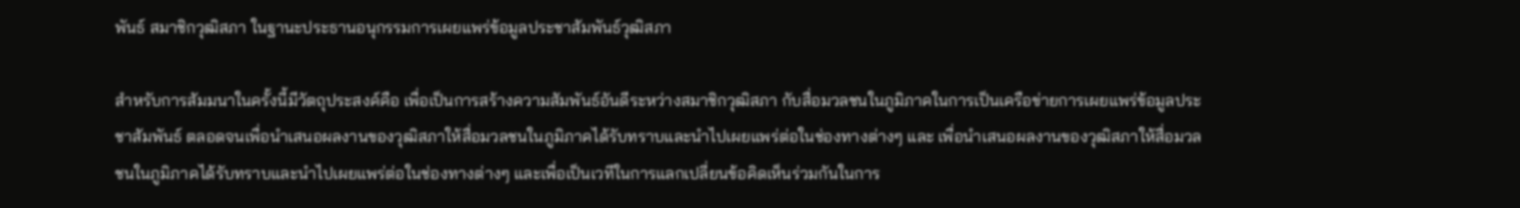พันธ์ สมาชิกวุฒิสภา ในฐานะประธานอนุกรรมการเผยแพร่ข้อมูลประชาสัมพันธ์วุฒิสภา

สำหรับการสัมมนาในครั้งนี้มีวัตถุประสงค์คือ เพื่อเป็นการสร้างความสัมพันธ์อันดีระหว่างสมาชิกวุฒิสภา กับสื่อมวลชนในภูมิภาคในการเป็นเครือข่ายการเผยแพร่ข้อมูลประชาสัมพันธ์ ตลอดจนเพื่อนำเสนอผลงานของวุฒิสภาให้สื่อมวลชนในภูมิภาคได้รับทราบและนำไปเผยแพร่ต่อในช่องทางต่างๆ และ เพื่อนำเสนอผลงานของวุฒิสภาให้สื่อมวลชนในภูมิภาคได้รับทราบและนำไปเผยแพร่ต่อในช่องทางต่างๆ และเพื่อเป็นเวทีในการแลกเปลี่ยนข้อคิดเห็นร่วมกันในการ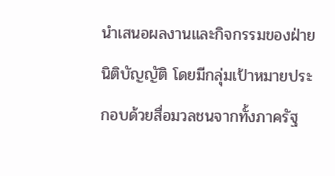นำเสนอผลงานและกิจกรรมของฝ่ายนิติบัญญัติ โดยมีกลุ่มเป้าหมายประกอบด้วยสื่อมวลชนจากทั้งภาครัฐ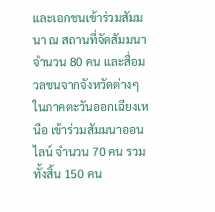และเอกชนเข้าร่วมสัมมนา ณ สถานที่จัดสัมมนา จำนวน 80 คน และสื่อมวลชนจากจังหวัดต่างๆ ในภาคตะวันออกเฉียงเหนือ เข้าร่วมสัมมนาออนไลน์ จำนวน 70 คน รวมทั้งสิ้น 150 คน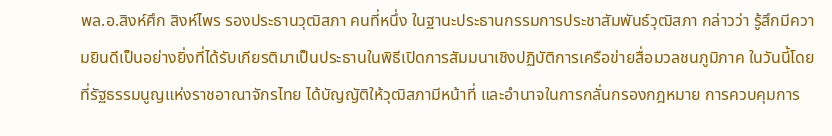พล.อ.สิงห์ศึก สิงห์ไพร รองประธานวุฒิสภา คนที่หนึ่ง ในฐานะประธานกรรมการประชาสัมพันธ์วุฒิสภา กล่าวว่า รู้สึกมีความยินดีเป็นอย่างยิ่งที่ได้รับเกียรติมาเป็นประธานในพิธีเปิดการสัมมนาเชิงปฏิบัติการเครือข่ายสื่อมวลชนภูมิภาค ในวันนี้โดยที่รัฐธรรมนูญแห่งราชอาณาจักรไทย ได้บัญญัติให้วุฒิสภามีหน้าที่ และอำนาจในการกลั่นกรองกฎหมาย การควบคุมการ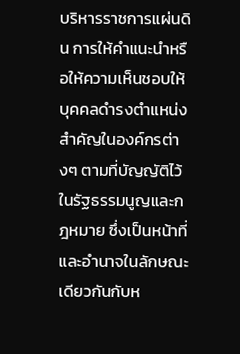บริหารราชการแผ่นดิน การให้คำแนะนำหรือให้ความเห็นชอบให้บุคคลดำรงตำแหน่งสำคัญในองค์กรต่างๆ ตามที่บัญญัติไว้ในรัฐธรรมนูญและกฎหมาย ซึ่งเป็นหน้าที่และอำนาจในลักษณะเดียวกันกับห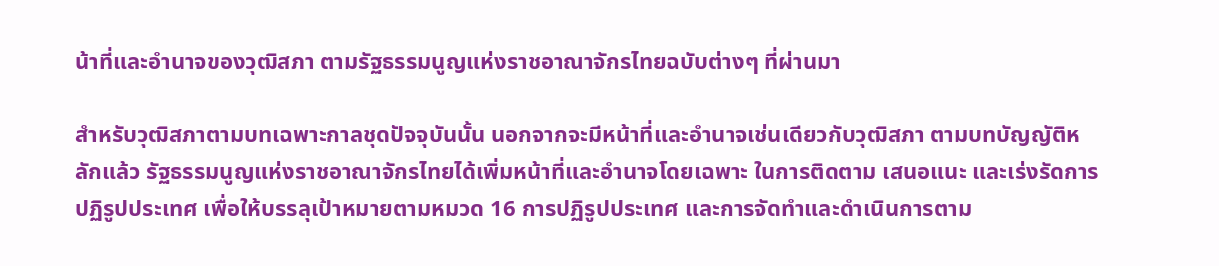น้าที่และอำนาจของวุฒิสภา ตามรัฐธรรมนูญแห่งราชอาณาจักรไทยฉบับต่างๆ ที่ผ่านมา

สำหรับวุฒิสภาตามบทเฉพาะกาลชุดปัจจุบันนั้น นอกจากจะมีหน้าที่และอำนาจเช่นเดียวกับวุฒิสภา ตามบทบัญญัติหลักแล้ว รัฐธรรมนูญแห่งราชอาณาจักรไทยได้เพิ่มหน้าที่และอำนาจโดยเฉพาะ ในการติดตาม เสนอแนะ และเร่งรัดการปฏิรูปประเทศ เพื่อให้บรรลุเป้าหมายตามหมวด 16 การปฏิรูปประเทศ และการจัดทำและดำเนินการตาม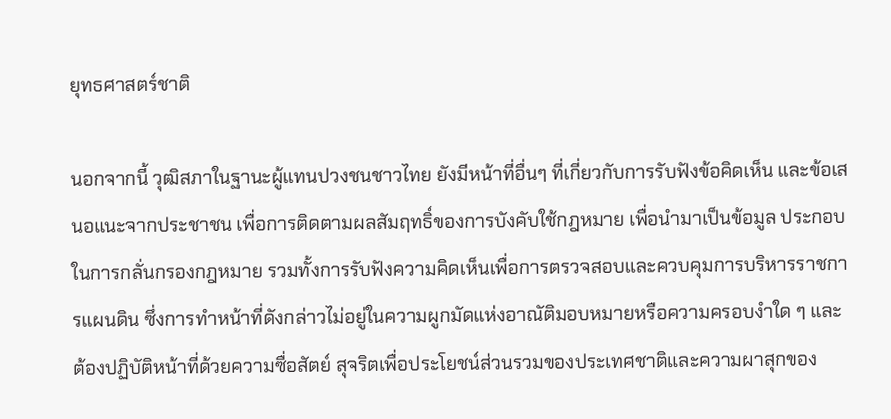ยุทธศาสตร์ชาติ

นอกจากนี้ วุฒิสภาในฐานะผู้แทนปวงชนชาวไทย ยังมีหน้าที่อื่นๆ ที่เกี่ยวกับการรับฟังข้อคิดเห็น และข้อเสนอแนะจากประชาชน เพื่อการติดตามผลสัมฤทธิ์ของการบังคับใช้กฎหมาย เพื่อนำมาเป็นข้อมูล ประกอบในการกลั่นกรองกฎหมาย รวมทั้งการรับฟังความคิดเห็นเพื่อการตรวจสอบและควบคุมการบริหารราชการแผนดิน ซึ่งการทำหน้าที่ดังกล่าวไม่อยู่ในความผูกมัดแห่งอาณัติมอบหมายหรือความครอบงำใด ๆ และต้องปฏิบัติหน้าที่ด้วยความซื่อสัตย์ สุจริตเพื่อประโยชน์ส่วนรวมของประเทศชาติและความผาสุกของ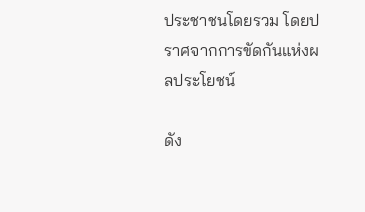ประชาชนโดยรวม โดยปราศจากการขัดกันแห่งผลประโยชน์

ดัง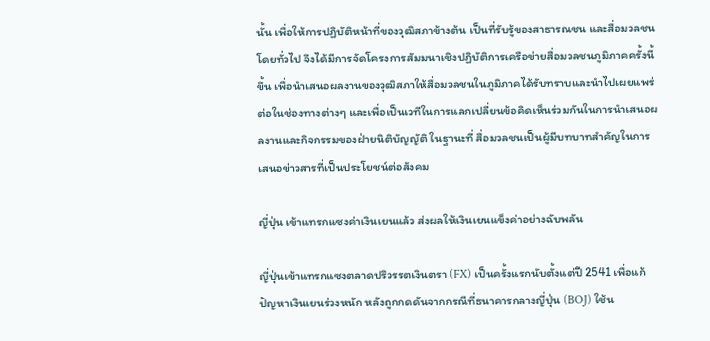นั้น เพื่อให้การปฏิบัติหน้าที่ของวุฒิสภาข้างต้น เป็นที่รับรู้ของสาธารณชน และสื่อมวลชนโดยทั่วไป จึงได้มีการจัดโครงการสัมมนาเชิงปฏิบัติการเครือข่ายสื่อมวลชนภูมิภาคครั้งนี้ขึ้น เพื่อนำเสนอผลงานของวุฒิสภาให้สื่อมวลชนในภูมิภาคได้รับทราบและนำไปเผยแพร่ต่อในช่องทางต่างๆ และเพื่อเป็นเวทีในการแลกเปลี่ยนข้อคิดเห็นร่วมกันในการนำเสนอผลงานและกิจกรรมของฝ่ายนิติบัญญัติ ในฐานะที่ สื่อมวลชนเป็นผู้มีบทบาทสำคัญในการเสนอข่าวสารที่เป็นประโยชน์ต่อสังคม

ญี่ปุ่น เข้าแทรกแซงค่าเงินเยนแล้ว ส่งผลให้เงินเยนแข็งค่าอย่างฉับพลัน

ญี่ปุ่นเข้าแทรกแซงตลาดปริวรรตเงินตรา (FX) เป็นครั้งแรกนับตั้งแต่ปี 2541 เพื่อแก้ปัญหาเงินเยนร่วงหนัก หลังถูกกดดันจากกรณีที่ธนาคารกลางญี่ปุ่น (BOJ) ใช้น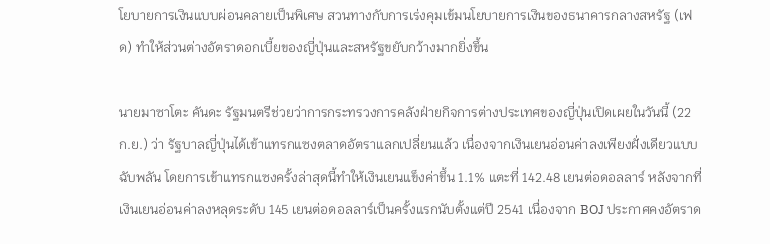โยบายการเงินแบบผ่อนคลายเป็นพิเศษ สวนทางกับการเร่งคุมเข้มนโยบายการเงินของธนาคารกลางสหรัฐ (เฟด) ทำให้ส่วนต่างอัตราดอกเบี้ยของญี่ปุ่นและสหรัฐขยับกว้างมากยิ่งขึ้น

นายมาซาโตะ คันดะ รัฐมนตรีช่วยว่าการกระทรวงการคลังฝ่ายกิจการต่างประเทศของญี่ปุ่นเปิดเผยในวันนี้ (22 ก.ย.) ว่า รัฐบาลญี่ปุ่นได้เข้าแทรกแซงตลาดอัตราแลกเปลี่ยนแล้ว เนื่องจากเงินเยนอ่อนค่าลงเพียงฝั่งเดียวแบบฉับพลัน โดยการเข้าแทรกแซงครั้งล่าสุดนี้ทำให้เงินเยนแข็งค่าขึ้น 1.1% แตะที่ 142.48 เยนต่อดอลลาร์ หลังจากที่เงินเยนอ่อนค่าลงหลุดระดับ 145 เยนต่อดอลลาร์เป็นครั้งแรกนับตั้งแต่ปี 2541 เนื่องจาก BOJ ประกาศคงอัตราด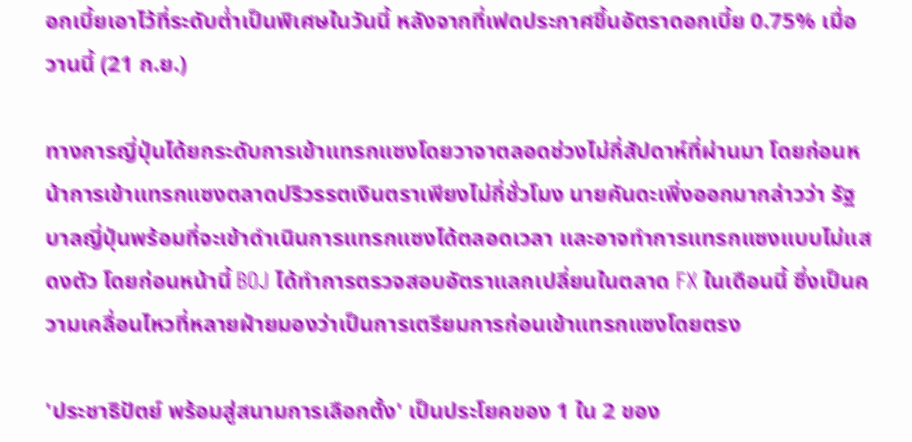อกเบี้ยเอาไว้ที่ระดับต่ำเป็นพิเศษในวันนี้ หลังจากที่เฟดประกาศขึ้นอัตราดอกเบี้ย 0.75% เมื่อวานนี้ (21 ก.ย.)

ทางการญี่ปุ่นได้ยกระดับการเข้าแทรกแซงโดยวาจาตลอดช่วงไม่กี่สัปดาห์ที่ผ่านมา โดยก่อนหน้าการเข้าแทรกแซงตลาดปริวรรตเงินตราเพียงไม่กี่ชั่วโมง นายคันดะเพิ่งออกมากล่าวว่า รัฐบาลญี่ปุ่นพร้อมที่จะเข้าดำเนินการแทรกแซงได้ตลอดเวลา และอาจทำการแทรกแซงแบบไม่แสดงตัว โดยก่อนหน้านี้ BOJ ได้ทำการตรวจสอบอัตราแลกเปลี่ยนในตลาด FX ในเดือนนี้ ซึ่งเป็นความเคลื่อนไหวที่หลายฝ่ายมองว่าเป็นการเตรียมการก่อนเข้าแทรกแซงโดยตรง

'ประชาธิปัตย์ พร้อมสู่สนามการเลือกตั้ง' เป็นประโยคของ 1 ใน 2 ของ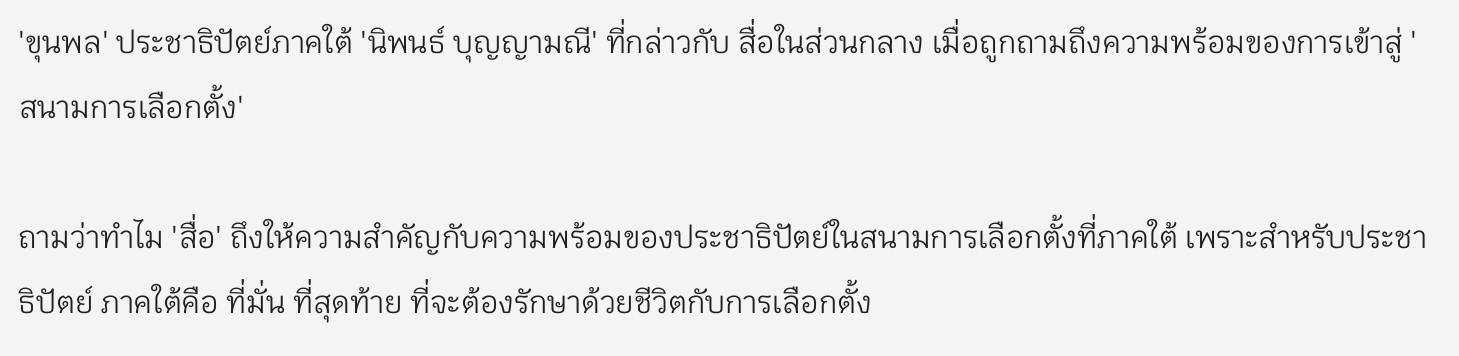'ขุนพล' ประชาธิปัตย์ภาคใต้ 'นิพนธ์ บุญญามณี' ที่กล่าวกับ สื่อในส่วนกลาง เมื่อถูกถามถึงความพร้อมของการเข้าสู่ 'สนามการเลือกตั้ง'

ถามว่าทำไม 'สื่อ' ถึงให้ความสำคัญกับความพร้อมของประชาธิปัตย์ในสนามการเลือกตั้งที่ภาคใต้ เพราะสำหรับประชาธิปัตย์ ภาคใต้คือ ที่มั่น ที่สุดท้าย ที่จะต้องรักษาด้วยชีวิตกับการเลือกตั้ง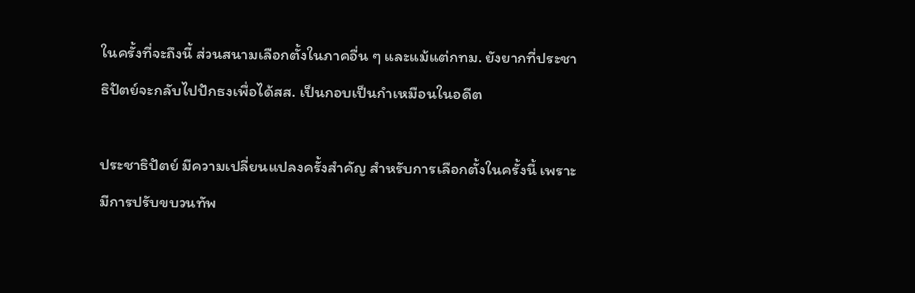ในครั้งที่จะถึงนี้ ส่วนสนามเลือกตั้งในภาคอื่น ๆ และแม้แต่กทม. ยังยากที่ประชาธิปัตย์จะกลับไปปักธงเพื่อได้สส. เป็นกอบเป็นกำเหมือนในอดีต

ประชาธิปัตย์ มีความเปลี่ยนแปลงครั้งสำคัญ สำหรับการเลือกตั้งในครั้งนี้ เพราะมีการปรับขบวนทัพ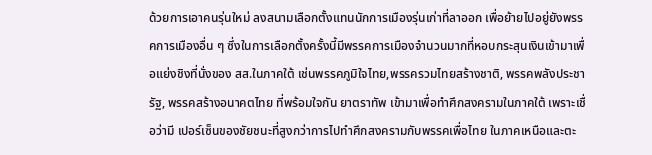ด้วยการเอาคนรุ่นใหม่ ลงสนามเลือกตั้งแทนนักการเมืองรุ่นเก่าที่ลาออก เพื่อย้ายไปอยู่ยังพรรคการเมืองอื่น ๆ ซึ่งในการเลือกตั้งครั้งนี้มีพรรคการเมืองจำนวนมากที่หอบกระสุนเงินเข้ามาเพื่อแย่งชิงที่นั่งของ สส.ในภาคใต้ เช่นพรรคภูมิใจไทย,พรรครวมไทยสร้างชาติ, พรรคพลังประชารัฐ, พรรคสร้างอนาคตไทย ที่พร้อมใจกัน ยาตราทัพ เข้ามาเพื่อทำศึกสงครามในภาคใต้ เพราะเชื่อว่ามี เปอร์เซ็นของชัยชนะที่สูงกว่าการไปทำศึกสงครามกับพรรคเพื่อไทย ในภาคเหนือและตะ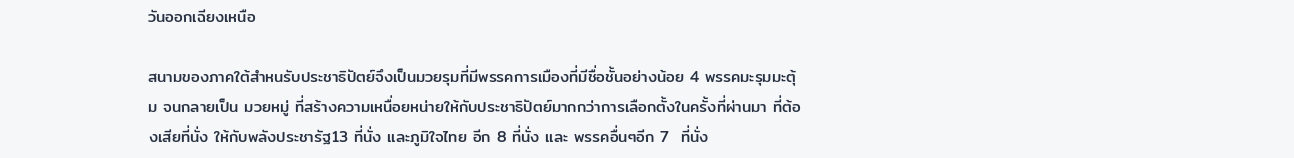วันออกเฉียงเหนือ

สนามของภาคใต้สำหนรับประชาธิปัตย์จึงเป็นมวยรุมที่มีพรรคการเมืองที่มีชื่อชั้นอย่างน้อย 4 พรรคมะรุมมะตุ้ม จนกลายเป็น มวยหมู่ ที่สร้างความเหนื่อยหน่ายให้กับประชาธิปัตย์มากกว่าการเลือกตั้งในครั้งที่ผ่านมา ที่ต้องเสียที่นั่ง ให้กับพลังประชารัฐ13 ที่นั่ง และภูมิใจไทย อีก 8 ที่นั่ง และ พรรคอื่นๆอีก 7  ที่นั่ง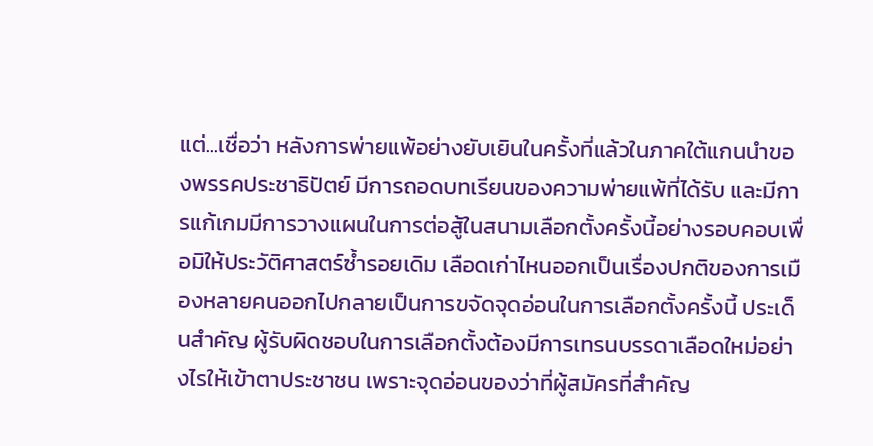แต่...เชื่อว่า หลังการพ่ายแพ้อย่างยับเยินในครั้งที่แล้วในภาคใต้แกนนำของพรรคประชาธิปัตย์ มีการถอดบทเรียนของความพ่ายแพ้ที่ได้รับ และมีการแก้เกมมีการวางแผนในการต่อสู้ในสนามเลือกตั้งครั้งนี้อย่างรอบคอบเพื่อมิให้ประวัติศาสตร์ซ้ำรอยเดิม เลือดเก่าไหนออกเป็นเรื่องปกติของการเมืองหลายคนออกไปกลายเป็นการขจัดจุดอ่อนในการเลือกตั้งครั้งนี้ ประเด็นสำคัญ ผู้รับผิดชอบในการเลือกตั้งต้องมีการเทรนบรรดาเลือดใหม่อย่างไรให้เข้าตาประชาชน เพราะจุดอ่อนของว่าที่ผู้สมัครที่สำคัญ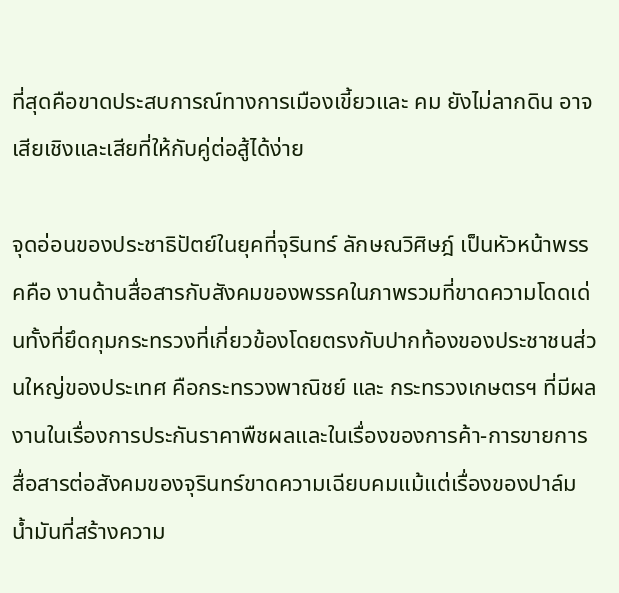ที่สุดคือขาดประสบการณ์ทางการเมืองเขี้ยวและ คม ยังไม่ลากดิน อาจเสียเชิงและเสียที่ให้กับคู่ต่อสู้ได้ง่าย

จุดอ่อนของประชาธิปัตย์ในยุคที่จุรินทร์ ลักษณวิศิษฎ์ เป็นหัวหน้าพรรคคือ งานด้านสื่อสารกับสังคมของพรรคในภาพรวมที่ขาดความโดดเด่นทั้งที่ยึดกุมกระทรวงที่เกี่ยวข้องโดยตรงกับปากท้องของประชาชนส่วนใหญ่ของประเทศ คือกระทรวงพาณิชย์ และ กระทรวงเกษตรฯ ที่มีผลงานในเรื่องการประกันราคาพืชผลและในเรื่องของการค้า-การขายการสื่อสารต่อสังคมของจุรินทร์ขาดความเฉียบคมแม้แต่เรื่องของปาล์มน้ำมันที่สร้างความ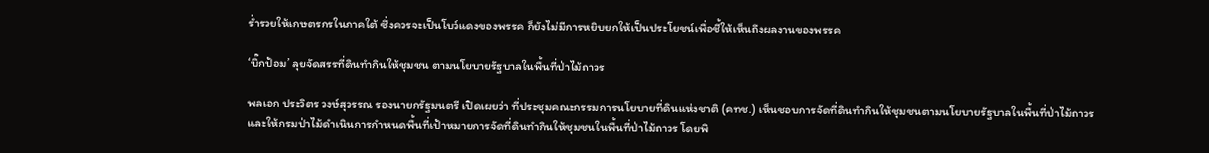ร่ำรวยให้เกษตรกรในภาคใต้ ซึ่งควรจะเป็นโบว์แดงของพรรค ก็ยังไม่มีการหยิบยกให้เป็นประโยชน์เพื่อชี้ให้เห็นถึงผลงานของพรรค

‘บิ๊กป้อม’ ลุยจัดสรรที่ดินทำกินให้ชุมชน ตามนโยบายรัฐบาลในพื้นที่ป่าไม้ถาวร

พลเอก ประวิตร วงษ์สุวรรณ รองนายกรัฐมนตรี เปิดเผยว่า ที่ประชุมคณะกรรมการนโยบายที่ดินแห่งชาติ (คทช.) เห็นชอบการจัดที่ดินทำกินให้ชุมชนตามนโยบายรัฐบาลในพื้นที่ป่าไม้ถาวร และให้กรมป่าไม้ดำเนินการกำหนดพื้นที่เป้าหมายการจัดที่ดินทำกินให้ชุมชนในพื้นที่ป่าไม้ถาวร โดยพิ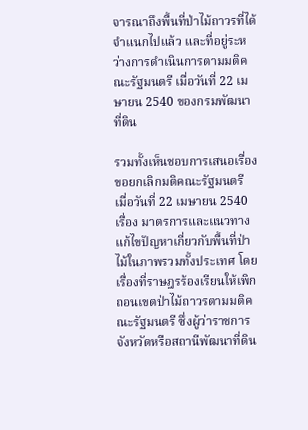จารณาถึงพื้นที่ป่าไม้ถาวรที่ได้จำแนกไปแล้ว และที่อยู่ระหว่างการดำเนินการตามมติคณะรัฐมนตรี เมื่อวันที่ 22 เมษายน 2540 ของกรมพัฒนาที่ดิน

รวมทั้งเห็นชอบการเสนอเรื่องขอยกเลิกมติคณะรัฐมนตรี เมื่อวันที่ 22 เมษายน 2540 เรื่อง มาตรการและแนวทางแก้ไขปัญหาเกี่ยวกับพื้นที่ป่าไม้ในภาพรวมทั้งประเทศ โดยเรื่องที่ราษฎรร้องเรียนให้เพิกถอนเขตป่าไม้ถาวรตามมติคณะรัฐมนตรี ซึ่งผู้ว่าราชการจังหวัดหรือสถานีพัฒนาที่ดิน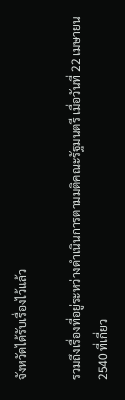จังหวัดได้รับเรื่องไว้แล้ว

รวมถึงเรื่องที่อยู่ระหว่างดำเนินการตามมติคณะรัฐมนตรี เมื่อวันที่ 22 เมษายน 2540 ที่เกี่ยว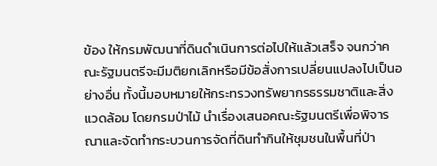ข้อง ให้กรมพัฒนาที่ดินดำเนินการต่อไปให้แล้วเสร็จ จนกว่าคณะรัฐมนตรีจะมีมติยกเลิกหรือมีข้อสั่งการเปลี่ยนแปลงไปเป็นอย่างอื่น ทั้งนี้มอบหมายให้กระทรวงทรัพยากรธรรมชาติและสิ่งแวดล้อม โดยกรมป่าไม้ นำเรื่องเสนอคณะรัฐมนตรีเพื่อพิจารณาและจัดทำกระบวนการจัดที่ดินทำกินให้ชุมชนในพื้นที่ป่า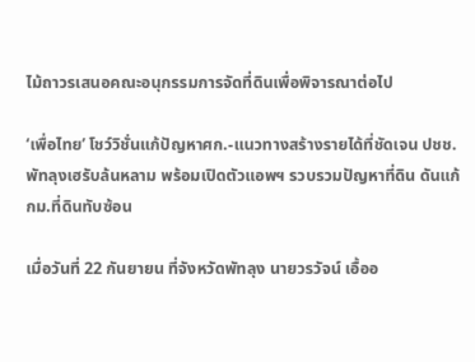ไม้ถาวรเสนอคณะอนุกรรมการจัดที่ดินเพื่อพิจารณาต่อไป

‘เพื่อไทย’ โชว์วิชั่นแก้ปัญหาศก.-แนวทางสร้างรายได้ที่ชัดเจน ปชช.พัทลุงเฮรับล้นหลาม พร้อมเปิดตัวแอพฯ รวบรวมปัญหาที่ดิน ดันแก้กม.ที่ดินทับซ้อน

เมื่อวันที่ 22 กันยายน ที่จังหวัดพัทลุง นายวรวัจน์ เอื้ออ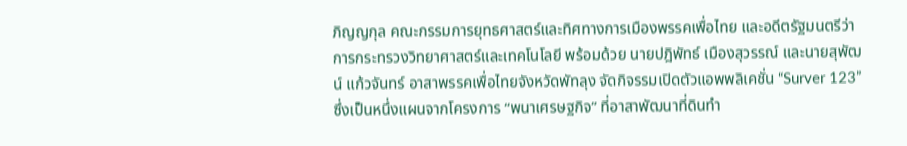ภิญญกุล คณะกรรมการยุทธศาสตร์และทิศทางการเมืองพรรคเพื่อไทย และอดีตรัฐมนตรีว่าการกระทรวงวิทยาศาสตร์และเทคโนโลยี พร้อมด้วย นายปฎิพัทธ์ เมืองสุวรรณ์ และนายสุพัฒน์ แก้วจันทร์ อาสาพรรคเพื่อไทยจังหวัดพัทลุง จัดกิจรรมเปิดตัวแอพพลิเคชั่น “Surver 123” ซึ่งเป็นหนึ่งแผนจากโครงการ “พนาเศรษฐกิจ” ที่อาสาพัฒนาที่ดินทำ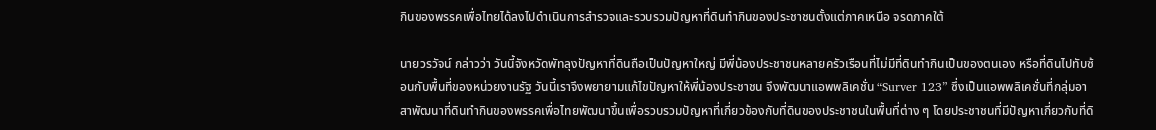กินของพรรคเพื่อไทยได้ลงไปดำเนินการสำรวจและรวบรวมปัญหาที่ดินทำกินของประชาชนตั้งแต่ภาคเหนือ จรดภาคใต้

นายวรวัจน์ กล่าวว่า วันนี้จังหวัดพัทลุงปัญหาที่ดินถือเป็นปัญหาใหญ่ มีพี่น้องประชาชนหลายครัวเรือนที่ไม่มีที่ดินทำกินเป็นของตนเอง หรือที่ดินไปทับซ้อนกับพื้นที่ของหน่วยงานรัฐ วันนี้เราจึงพยายามแก้ไขปัญหาให้พี่น้องประชาชน จึงพัฒนาแอพพลิเคชั่น “Surver 123” ซึ่งเป็นแอพพลิเคชั่นที่กลุ่มอาสาพัฒนาที่ดินทำกินของพรรคเพื่อไทยพัฒนาขึ้นเพื่อรวบรวมปัญหาที่เกี่ยวข้องกับที่ดินของประชาชนในพื้นที่ต่าง ๆ โดยประชาชนที่มีปัญหาเกี่ยวกับที่ดิ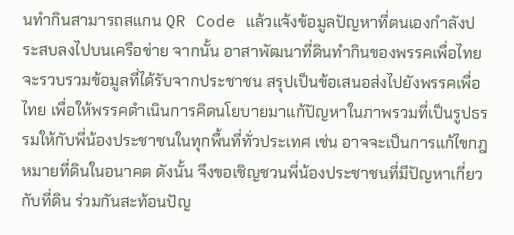นทำกินสามารถสแกน QR Code แล้วแจ้งข้อมูลปัญหาที่ตนเองกำลังประสบลงไปบนเครือข่าย จากนั้น อาสาพัฒนาที่ดินทำกินของพรรคเพื่อไทยจะรวบรวมข้อมูลที่ได้รับจากประชาชน สรุปเป็นข้อเสนอส่งไปยังพรรคเพื่อไทย เพื่อให้พรรคดำเนินการคิดนโยบายมาแก้ปัญหาในภาพรวมที่เป็นรูปธรรมให้กับพี่น้องประชาชนในทุกพื้นที่ทั่วประเทศ เช่น อาจจะเป็นการแก้ไขกฎหมายที่ดินในอนาคต ดังนั้น จึงขอเชิญชวนพี่น้องประชาชนที่มีปัญหาเกี่ยวกับที่ดิน ร่วมกันสะท้อนปัญ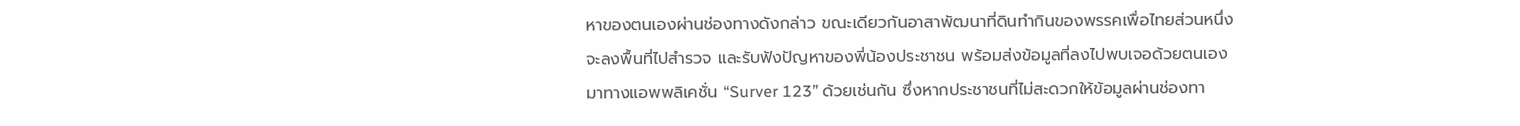หาของตนเองผ่านช่องทางดังกล่าว ขณะเดียวกันอาสาพัฒนาที่ดินทำกินของพรรคเพื่อไทยส่วนหนึ่งจะลงพื้นที่ไปสำรวจ และรับฟังปัญหาของพี่น้องประชาชน พร้อมส่งข้อมูลที่ลงไปพบเจอด้วยตนเองมาทางแอพพลิเคชั่น “Surver 123” ด้วยเช่นกัน ซึ่งหากประชาชนที่ไม่สะดวกให้ข้อมูลผ่านช่องทา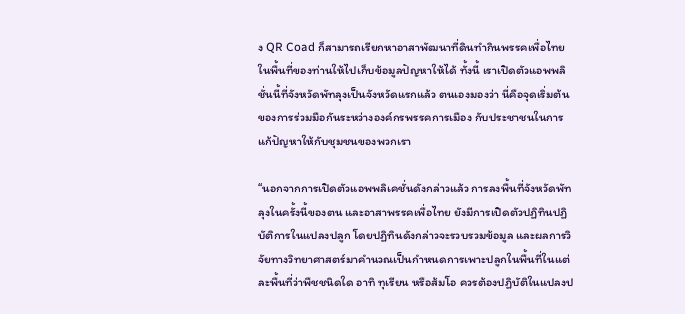ง QR Coad ก็สามารถเรียกหาอาสาพัฒนาที่ดินทำกินพรรคเพื่อไทยในพื้นที่ของท่านให้ไปเก็บข้อมูลปัญหาให้ได้ ทั้งนี้ เราเปิดตัวแอพพลิชั่นนี้ที่จังหวัดพัทลุงเป็นจังหวัดแรกแล้ว ตนเองมองว่า นี่คือจุดเริ่มต้นของการร่วมมือกันระหว่างองค์กรพรรคการเมือง กับประชาชนในการแก้ปัญหาให้กับชุมชนของพวกเรา

“นอกจากการเปิดตัวแอพพลิเคชั่นดังกล่าวแล้ว การลงพื้นที่จังหวัดพัทลุงในครั้งนี้ของตน และอาสาพรรคเพื่อไทย ยังมีการเปิดตัวปฏิทินปฏิบัติการในแปลงปลูก โดยปฏิทินดังกล่าวจะรวบรวมข้อมูล และผลการวิจัยทางวิทยาศาสตร์มาคำนวณเป็นกำหนดการเพาะปลูกในพื้นที่ในแต่ละพื้นที่ว่าพืชชนิดใด อาทิ ทุเรียน หรือส้มโอ ควรต้องปฏิบัติในแปลงป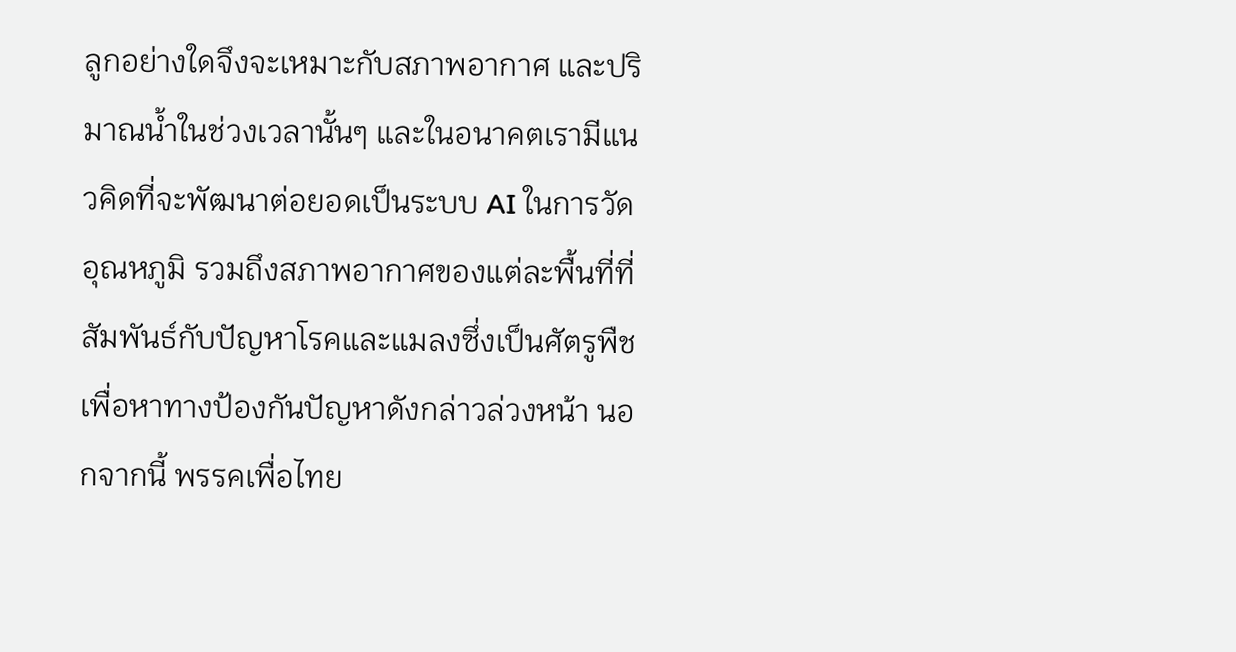ลูกอย่างใดจึงจะเหมาะกับสภาพอากาศ และปริมาณน้ำในช่วงเวลานั้นๆ และในอนาคตเรามีแนวคิดที่จะพัฒนาต่อยอดเป็นระบบ AI ในการวัดอุณหภูมิ รวมถึงสภาพอากาศของแต่ละพื้นที่ที่สัมพันธ์กับปัญหาโรคและแมลงซึ่งเป็นศัตรูพืช เพื่อหาทางป้องกันปัญหาดังกล่าวล่วงหน้า นอกจากนี้ พรรคเพื่อไทย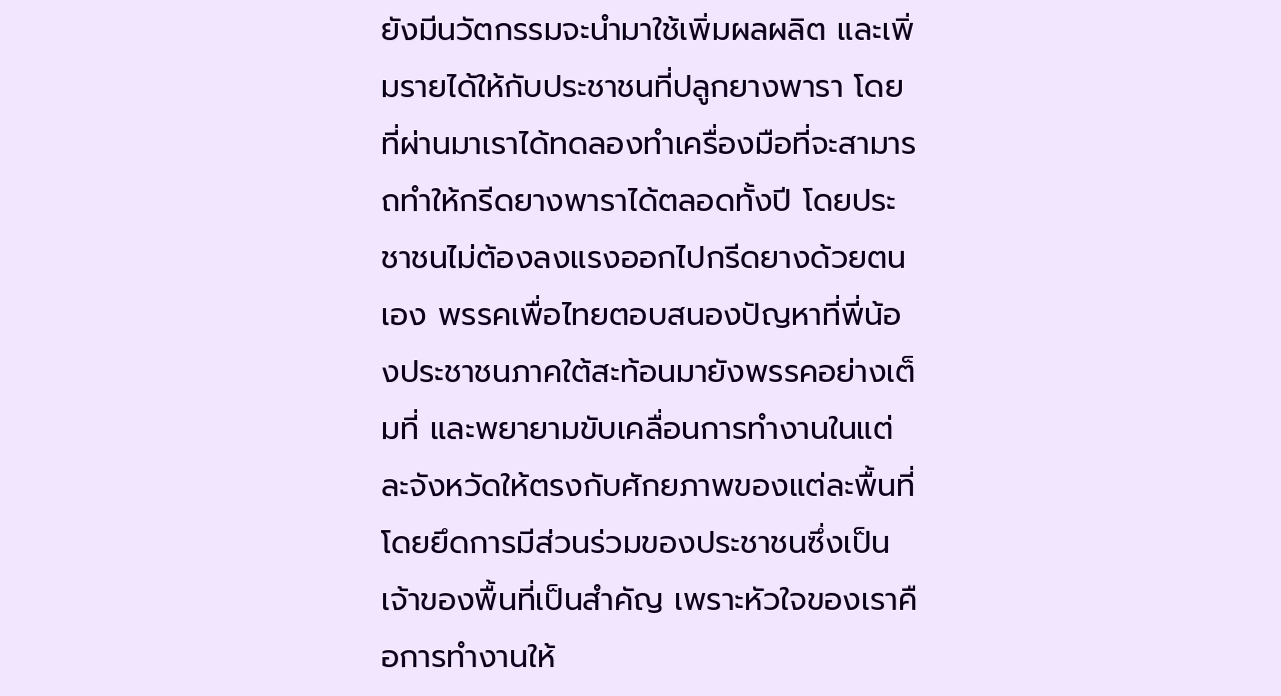ยังมีนวัตกรรมจะนำมาใช้เพิ่มผลผลิต และเพิ่มรายได้ให้กับประชาชนที่ปลูกยางพารา โดยที่ผ่านมาเราได้ทดลองทำเครื่องมือที่จะสามารถทำให้กรีดยางพาราได้ตลอดทั้งปี โดยประชาชนไม่ต้องลงแรงออกไปกรีดยางด้วยตนเอง พรรคเพื่อไทยตอบสนองปัญหาที่พี่น้องประชาชนภาคใต้สะท้อนมายังพรรคอย่างเต็มที่ และพยายามขับเคลื่อนการทำงานในแต่ละจังหวัดให้ตรงกับศักยภาพของแต่ละพื้นที่ โดยยึดการมีส่วนร่วมของประชาชนซึ่งเป็นเจ้าของพื้นที่เป็นสำคัญ เพราะหัวใจของเราคือการทำงานให้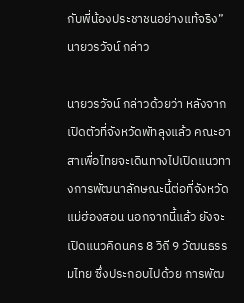กับพี่น้องประชาชนอย่างแท้จริง” นายวรวัจน์ กล่าว

นายวรวัจน์ กล่าวด้วยว่า หลังจากเปิดตัวที่จังหวัดพัทลุงแล้ว คณะอาสาเพื่อไทยจะเดินทางไปเปิดแนวทางการพัฒนาลักษณะนี้ต่อที่จังหวัดแม่ฮ่องสอน นอกจากนี้แล้ว ยังจะเปิดแนวคิดนคร 8 วิถี 9 วัฒนธรรมไทย ซึ่งประกอบไปด้วย การพัฒ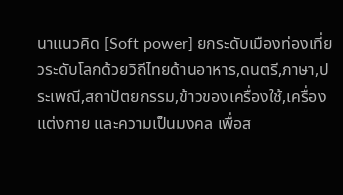นาแนวคิด [Soft power] ยกระดับเมืองท่องเที่ยวระดับโลกด้วยวิถีไทยด้านอาหาร,ดนตรี,ภาษา,ประเพณี,สถาปัตยกรรม,ข้าวของเครื่องใช้,เครื่องแต่งกาย และความเป็นมงคล เพื่อส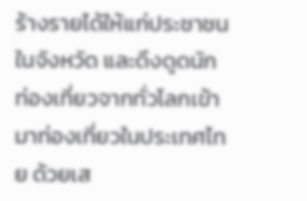ร้างรายได้ให้แก่ประชาชนในจังหวัด และดึงดูดนักท่องเที่ยวจากทั่วโลกเข้ามาท่องเที่ยวในประเทศไทย ด้วยเส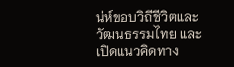น่ห์ขอบวิถีชีวิตและวัฒนธรรมไทย และเปิดแนวคิดทาง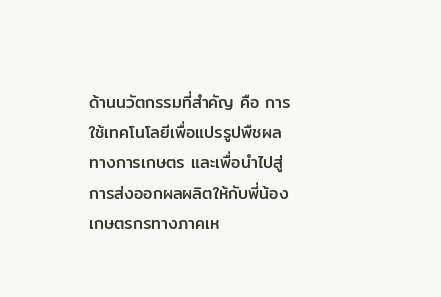ด้านนวัตกรรมที่สำคัญ คือ การใช้เทคโนโลยีเพื่อแปรรูปพืชผลทางการเกษตร และเพื่อนำไปสู่การส่งออกผลผลิตให้กับพี่น้องเกษตรกรทางภาคเห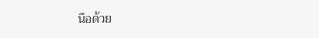นือด้วย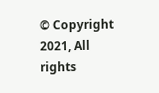© Copyright 2021, All rights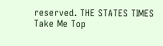reserved. THE STATES TIMES
Take Me Top